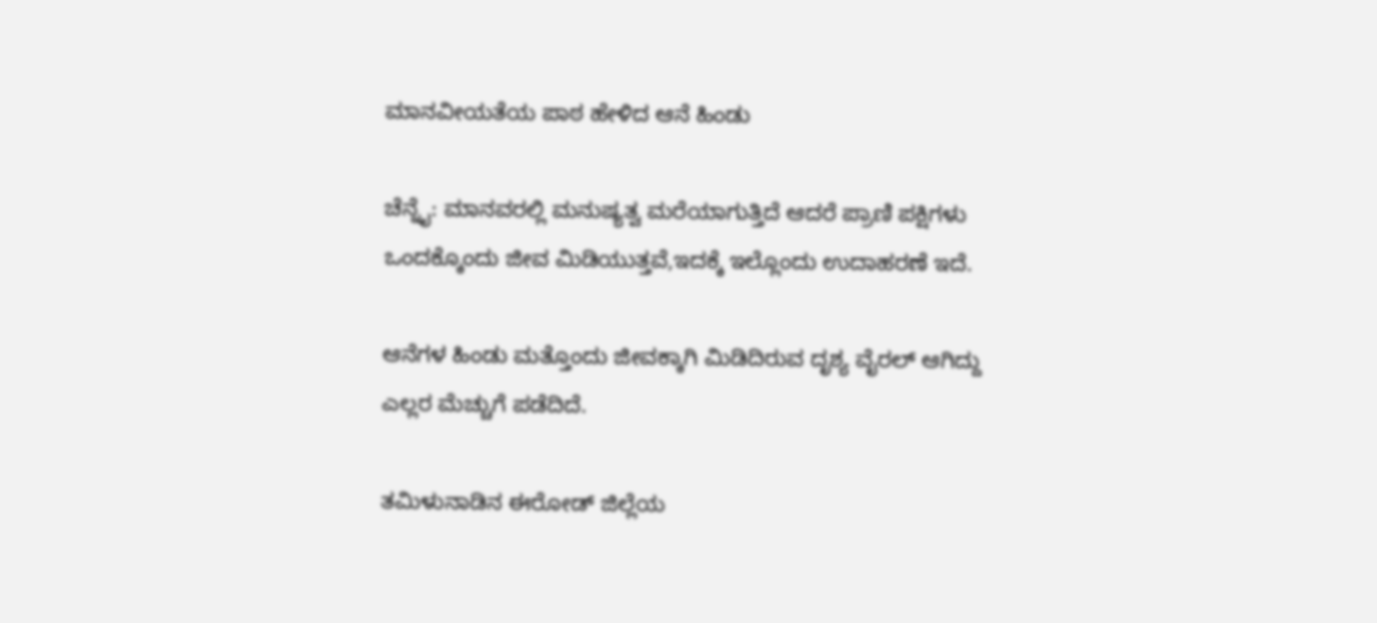ಮಾನವೀಯತೆಯ ಪಾಠ ಹೇಳಿದ ಆನೆ ಹಿಂಡು

ಚೆನ್ನೈ: ಮಾನವರಲ್ಲಿ ಮನುಷ್ಯತ್ವ ಮರೆಯಾಗುತ್ತಿದೆ ಆದರೆ‌ ಪ್ರಾಣಿ ಪಕ್ಷಿಗಳು ಒಂದಕ್ಕೊಂದು ಜೀವ ಮಿಡಿಯುತ್ತವೆ,ಇದಕ್ಕೆ ಇಲ್ಲೊಂದು ಉದಾಹರಣೆ ಇದೆ.

ಆನೆಗಳ ಹಿಂಡು ಮತ್ತೊಂದು ಜೀವಕ್ಕಾಗಿ ಮಿಡಿದಿರುವ ದೃಶ್ಯ ವೈರಲ್ ಆಗಿದ್ದು ಎಲ್ಲರ ಮೆಚ್ಚುಗೆ ಪಡೆದಿದೆ.

ತಮಿಳುನಾಡಿನ ಈರೋಡ್ ಜಿಲ್ಲೆಯ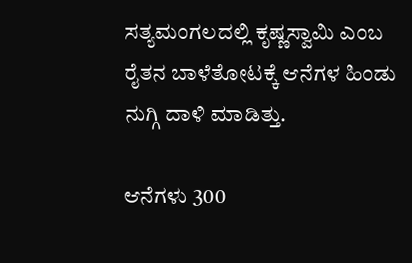ಸತ್ಯಮಂಗಲದಲ್ಲಿ ಕೃಷ್ಣಸ್ವಾಮಿ ಎಂಬ ರೈತನ ಬಾಳೆತೋಟಕ್ಕೆ ಆನೆಗಳ ಹಿಂಡು ನುಗ್ಗಿ ದಾಳಿ ಮಾಡಿತ್ತು.

ಆನೆಗಳು 300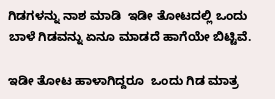ಗಿಡಗಳನ್ನು ನಾಶ ಮಾಡಿ  ಇಡೀ ತೋಟದಲ್ಲಿ ಒಂದು ಬಾಳೆ ಗಿಡವನ್ನು ಏನೂ ಮಾಡದೆ ಹಾಗೆಯೇ ಬಿಟ್ಟಿವೆ.

ಇಡೀ ತೋಟ ಹಾಳಾಗಿದ್ದರೂ  ಒಂದು ಗಿಡ ಮಾತ್ರ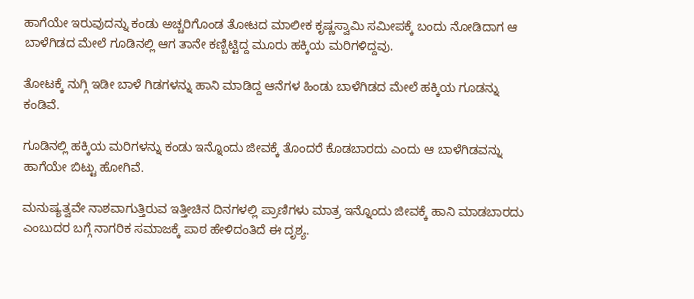ಹಾಗೆಯೇ ಇರುವುದನ್ನು ಕಂಡು ಅಚ್ಚರಿಗೊಂಡ ತೋಟದ ಮಾಲೀಕ ಕೃಷ್ಣಸ್ವಾಮಿ ಸಮೀಪಕ್ಕೆ ಬಂದು ನೋಡಿದಾಗ ಆ ಬಾಳೆಗಿಡದ ಮೇಲೆ ಗೂಡಿನಲ್ಲಿ ಆಗ ತಾನೇ ಕಣ್ಬಿಟ್ಟಿದ್ದ ಮೂರು ಹಕ್ಕಿಯ ಮರಿಗಳಿದ್ದವು.

ತೋಟಕ್ಕೆ ನುಗ್ಗಿ ಇಡೀ ಬಾಳೆ ಗಿಡಗಳನ್ನು ಹಾನಿ ಮಾಡಿದ್ದ ಆನೆಗಳ ಹಿಂಡು ಬಾಳೆಗಿಡದ ಮೇಲೆ ಹಕ್ಕಿಯ ಗೂಡನ್ನು ಕಂಡಿವೆ.

ಗೂಡಿನಲ್ಲಿ ಹಕ್ಕಿಯ ಮರಿಗಳನ್ನು ಕಂಡು ಇನ್ನೊಂದು ಜೀವಕ್ಕೆ ತೊಂದರೆ ಕೊಡಬಾರದು ಎಂದು ಆ ಬಾಳೆಗಿಡವನ್ನು ಹಾಗೆಯೇ ಬಿಟ್ಟು ಹೋಗಿವೆ.

ಮನುಷ್ಯತ್ವವೇ ನಾಶವಾಗುತ್ತಿರುವ ಇತ್ತೀಚಿನ ದಿನಗಳಲ್ಲಿ ಪ್ರಾಣಿಗಳು ಮಾತ್ರ ಇನ್ನೊಂದು ಜೀವಕ್ಕೆ ಹಾನಿ ಮಾಡಬಾರದು ಎಂಬುದರ ಬಗ್ಗೆ ನಾಗರಿಕ ಸಮಾಜಕ್ಕೆ ಪಾಠ ಹೇಳಿದಂತಿದೆ ಈ ದೃಶ್ಯ.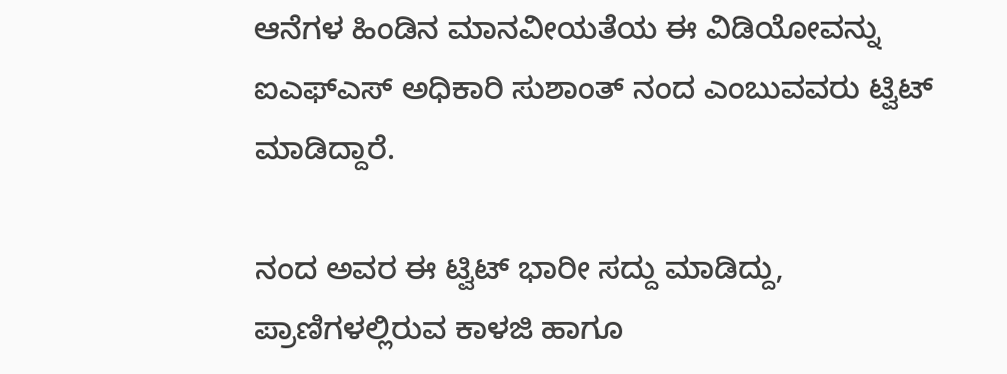ಆನೆಗಳ ಹಿಂಡಿನ ಮಾನವೀಯತೆಯ ಈ ವಿಡಿಯೋವನ್ನು ಐಎಫ್‍ಎಸ್ ಅಧಿಕಾರಿ ಸುಶಾಂತ್ ನಂದ ಎಂಬುವವರು ಟ್ವಿಟ್ ಮಾಡಿದ್ದಾರೆ.

ನಂದ ಅವರ ಈ ಟ್ವಿಟ್ ಭಾರೀ ಸದ್ದು ಮಾಡಿದ್ದು, ಪ್ರಾಣಿಗಳಲ್ಲಿರುವ ಕಾಳಜಿ ಹಾಗೂ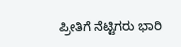ಪ್ರೀತಿಗೆ ನೆಟ್ಟಿಗರು ಭಾರಿ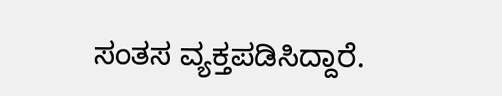ಸಂತಸ ವ್ಯಕ್ತಪಡಿಸಿದ್ದಾರೆ.